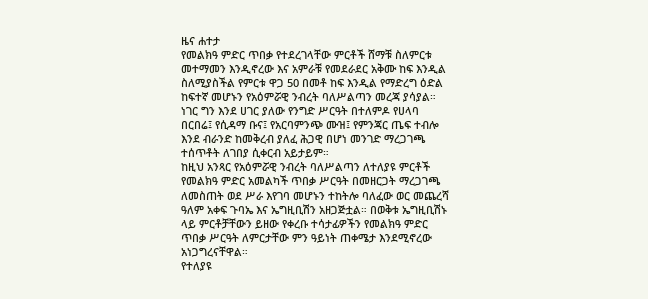ዜና ሐተታ
የመልክዓ ምድር ጥበቃ የተደረገላቸው ምርቶች ሸማቹ ስለምርቱ መተማመን እንዲኖረው እና አምራቹ የመደራደር አቅሙ ከፍ እንዲል ስለሚያስችል የምርቱ ዋጋ 50 በመቶ ከፍ እንዲል የማድረግ ዕድል ከፍተኛ መሆኑን የአዕምሯዊ ንብረት ባለሥልጣን መረጃ ያሳያል።
ነገር ግን እንደ ሀገር ያለው የንግድ ሥርዓት በተለምዶ የሀላባ በርበሬ፤ የሲዳማ ቡና፤ የአርባምንጭ ሙዝ፤ የምንጃር ጤፍ ተብሎ እንደ ብራንድ ከመቅረብ ያለፈ ሕጋዊ በሆነ መንገድ ማረጋገጫ ተሰጥቶት ለገበያ ሲቀርብ አይታይም።
ከዚህ አንጻር የአዕምሯዊ ንብረት ባለሥልጣን ለተለያዩ ምርቶች የመልክዓ ምድር አመልካች ጥበቃ ሥርዓት በመዘርጋት ማረጋገጫ ለመስጠት ወደ ሥራ እየገባ መሆኑን ተከትሎ ባለፈው ወር መጨረሻ ዓለም አቀፍ ጉባኤ እና ኤግዚቢሽን አዘጋጅቷል። በወቅቱ ኤግዚቢሽኑ ላይ ምርቶቻቸውን ይዘው የቀረቡ ተሳታፊዎችን የመልክዓ ምድር ጥበቃ ሥርዓት ለምርታቸው ምን ዓይነት ጠቀሜታ እንደሚኖረው አነጋግረናቸዋል።
የተለያዩ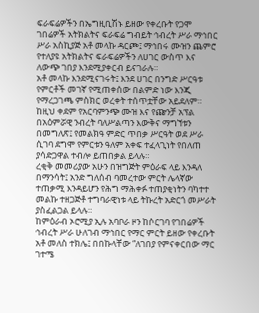ፍራፍሬዎችን በኤግዚቢሽኑ ይዘው የቀረቡት የጋሞ ገበሬዎች አትክልትና ፍራፍሬ ግብይት ኅብረት ሥራ ማኅበር ሥራ አስኪያጅ አቶ መላኩ ዳርጮ፤ ማኅበሩ ሙዝን ጨምሮ የተለያዩ አትክልትና ፍራፍሬዎችን ለሀገር ውስጥ እና ለውጭ ገበያ እንደሚያቀርብ ይናገራሉ።
አቶ መላኩ እንደሚናገሩት፤ እንደ ሀገር በንግድ ሥርዓቱ የምርቶች መገኛ የሚጠቀሰው በልምድ ነው እንጂ የማረጋገጫ ምስክር ወረቀት ተሰጥቷቸው አይደለም። ከዚህ ቀደም የአርባምንጭ ሙዝ እና የጬንቻ አፕል በአዕምሯዊ ንብረት ባለሥልጣን እውቅና ማግኘቱን በመግለጽ፤ የመልክዓ ምድር ጥበቃ ሥርዓት ወደ ሥራ ሲገባ ደግሞ የምርቱን ዓለም አቀፍ ተፈላጊነት የበለጠ ያሳድጋዋል ተብሎ ይጠበቃል ይላሉ።
ረቂቅ መመሪያው አሁን በዝግጅት ምዕራፍ ላይ እንዳለ በማንሳት፤ አንድ ግለሰብ ባመረተው ምርት ሌላኛው ተጠቃሚ እንዳይሆን የሕግ ማሕቀፉ ተጠያቂነትን ባካተተ መልኩ ተዘጋጅቶ ተግባራዊነቱ ላይ ትኩረት አድርጎ መሥራት ያስፈልጋል ይላሉ።
ከምዕራብ ኦሮሚያ ኢሉ አባቦራ ዞን ከሶርገባ የገበሬዎች ኅብረት ሥራ ሁለገብ ማኅበር የማር ምርት ይዘው የቀረቡት አቶ መለስ ተክሌ፤ በበኩላቸው “ለገበያ የምናቀርበው ማር ገተሜ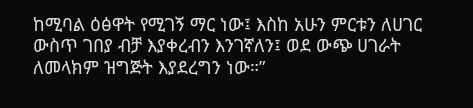ከሚባል ዕፅዋት የሚገኝ ማር ነው፤ እስከ አሁን ምርቱን ለሀገር ውስጥ ገበያ ብቻ እያቀረብን እንገኛለን፤ ወደ ውጭ ሀገራት ለመላክም ዝግጅት እያደረግን ነው።”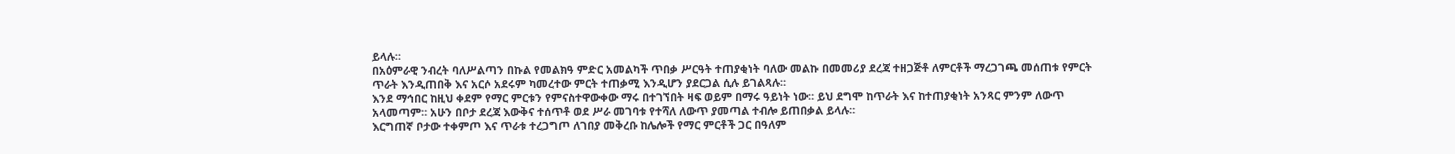ይላሉ።
በአዕምራዊ ንብረት ባለሥልጣን በኩል የመልክዓ ምድር አመልካች ጥበቃ ሥርዓት ተጠያቂነት ባለው መልኩ በመመሪያ ደረጃ ተዘጋጅቶ ለምርቶች ማረጋገጫ መሰጠቱ የምርት ጥራት እንዲጠበቅ እና አርሶ አደሩም ካመረተው ምርት ተጠቃሚ እንዲሆን ያደርጋል ሲሉ ይገልጻሉ።
እንደ ማኅበር ከዚህ ቀደም የማር ምርቱን የምናስተዋውቀው ማሩ በተገኘበት ዛፍ ወይም በማሩ ዓይነት ነው። ይህ ደግሞ ከጥራት እና ከተጠያቂነት አንጻር ምንም ለውጥ አላመጣም። አሁን በቦታ ደረጃ እውቅና ተሰጥቶ ወደ ሥራ መገባቱ የተሻለ ለውጥ ያመጣል ተብሎ ይጠበቃል ይላሉ።
እርግጠኛ ቦታው ተቀምጦ እና ጥራቱ ተረጋግጦ ለገበያ መቅረቡ ከሌሎች የማር ምርቶች ጋር በዓለም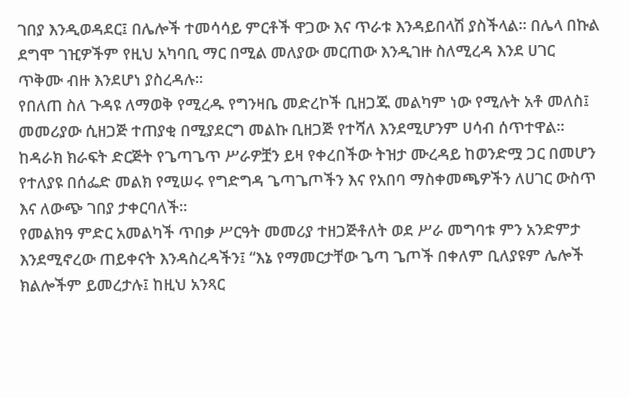ገበያ እንዲወዳደር፤ በሌሎች ተመሳሳይ ምርቶች ዋጋው እና ጥራቱ እንዳይበላሽ ያስችላል። በሌላ በኩል ደግሞ ገዢዎችም የዚህ አካባቢ ማር በሚል መለያው መርጠው እንዲገዙ ስለሚረዳ እንደ ሀገር ጥቅሙ ብዙ እንደሆነ ያስረዳሉ።
የበለጠ ስለ ጉዳዩ ለማወቅ የሚረዱ የግንዛቤ መድረኮች ቢዘጋጁ መልካም ነው የሚሉት አቶ መለስ፤ መመሪያው ሲዘጋጅ ተጠያቂ በሚያደርግ መልኩ ቢዘጋጅ የተሻለ እንደሚሆንም ሀሳብ ሰጥተዋል።
ከዳራክ ክራፍት ድርጅት የጌጣጌጥ ሥራዎቿን ይዛ የቀረበችው ትዝታ ሙረዳይ ከወንድሟ ጋር በመሆን የተለያዩ በሰፌድ መልክ የሚሠሩ የግድግዳ ጌጣጌጦችን እና የአበባ ማስቀመጫዎችን ለሀገር ውስጥ እና ለውጭ ገበያ ታቀርባለች።
የመልክዓ ምድር አመልካች ጥበቃ ሥርዓት መመሪያ ተዘጋጅቶለት ወደ ሥራ መግባቱ ምን አንድምታ እንደሚኖረው ጠይቀናት እንዳስረዳችን፤ “እኔ የማመርታቸው ጌጣ ጌጦች በቀለም ቢለያዩም ሌሎች ክልሎችም ይመረታሉ፤ ከዚህ አንጻር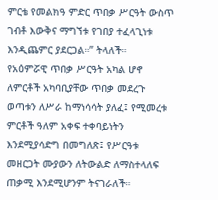ምርቴ የመልክዓ ምድር ጥበቃ ሥርዓት ውስጥ ገብቶ እውቅና ማግኘቱ የገበያ ተፈላጊነቱ እንዲጨምር ያደርጋል።” ትላለች።
የአዕምሯዊ ጥበቃ ሥርዓት አካል ሆኖ ለምርቶች አካባቢያቸው ጥበቃ መደረጉ ወጣቱን ለሥራ ከማነሳሳት ያለፈ፤ የሚመረቱ ምርቶች ዓለም አቀፍ ተቀባይነትን እንደሚያሳድግ በመግለጽ፤ የሥርዓቱ መዘርጋት ሙያውን ለትውልድ ለማስተላለፍ ጠቃሚ እንደሚሆንም ትናገራለች።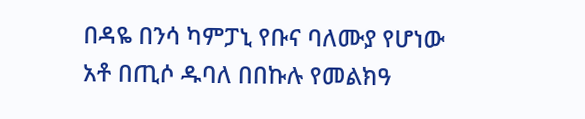በዳዬ በንሳ ካምፓኒ የቡና ባለሙያ የሆነው አቶ በጢሶ ዱባለ በበኩሉ የመልክዓ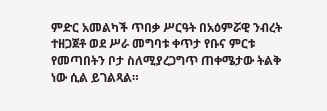ምድር አመልካች ጥበቃ ሥርዓት በአዕምሯዊ ንብረት ተዘጋጀቶ ወደ ሥራ መግባቱ ቀጥታ የቡና ምርቱ የመጣበትን ቦታ ስለሚያረጋግጥ ጠቀሜታው ትልቅ ነው ሲል ይገልጻል።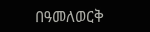በዓመለወርቅ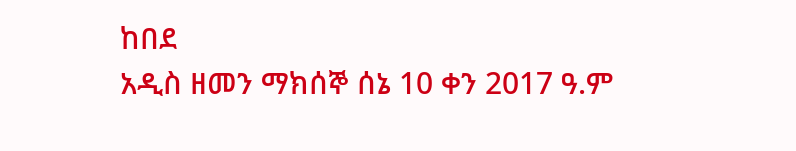ከበደ
አዲስ ዘመን ማክሰኞ ሰኔ 10 ቀን 2017 ዓ.ም